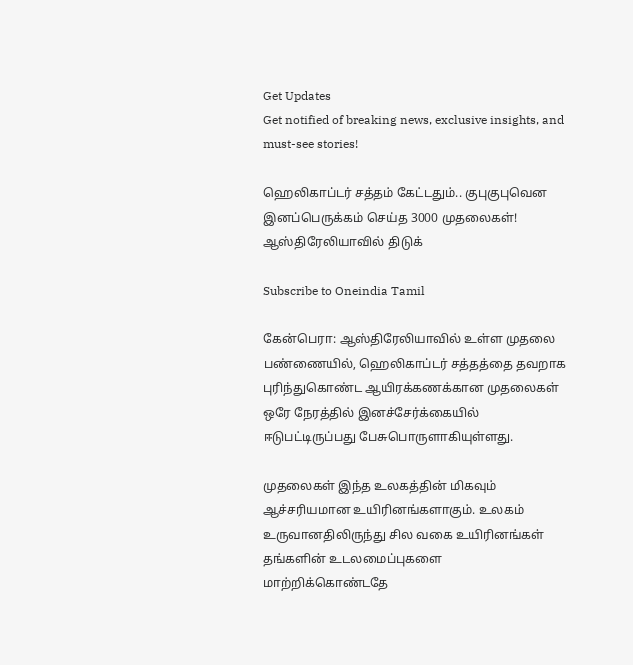Get Updates
Get notified of breaking news, exclusive insights, and must-see stories!

ஹெலிகாப்டர் சத்தம் கேட்டதும்.. குபுகுபுவென இனப்பெருக்கம் செய்த 3000 முதலைகள்! ஆஸ்திரேலியாவில் திடுக்

Subscribe to Oneindia Tamil

கேன்பெரா: ஆஸ்திரேலியாவில் உள்ள முதலை பண்ணையில், ஹெலிகாப்டர் சத்தத்தை தவறாக புரிந்துகொண்ட ஆயிரக்கணக்கான முதலைகள் ஒரே நேரத்தில் இனச்சேர்க்கையில் ஈடுபட்டிருப்பது பேசுபொருளாகியுள்ளது.

முதலைகள் இந்த உலகத்தின் மிகவும் ஆச்சரியமான உயிரினங்களாகும். உலகம் உருவானதிலிருந்து சில வகை உயிரினங்கள் தங்களின் உடலமைப்புகளை மாற்றிக்கொண்டதே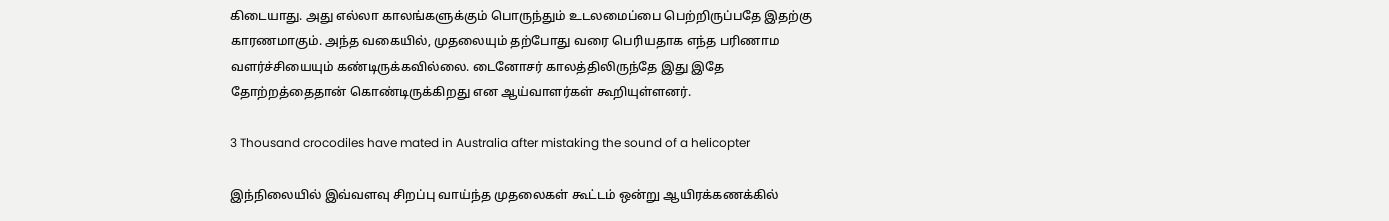கிடையாது. அது எல்லா காலங்களுக்கும் பொருந்தும் உடலமைப்பை பெற்றிருப்பதே இதற்கு காரணமாகும். அந்த வகையில், முதலையும் தற்போது வரை பெரியதாக எந்த பரிணாம வளர்ச்சியையும் கண்டிருக்கவில்லை. டைனோசர் காலத்திலிருந்தே இது இதே தோற்றத்தைதான் கொண்டிருக்கிறது என ஆய்வாளர்கள் கூறியுள்ளனர்.

3 Thousand crocodiles have mated in Australia after mistaking the sound of a helicopter

இந்நிலையில் இவ்வளவு சிறப்பு வாய்ந்த முதலைகள் கூட்டம் ஒன்று ஆயிரக்கணக்கில்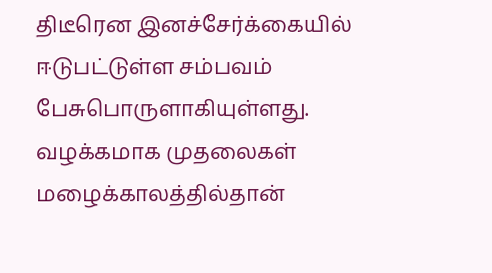திடீரென இனச்சேர்க்கையில் ஈடுபட்டுள்ள சம்பவம் பேசுபொருளாகியுள்ளது. வழக்கமாக முதலைகள் மழைக்காலத்தில்தான்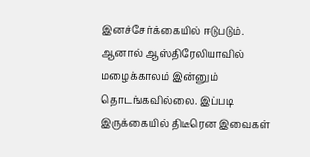இனச்சேர்க்கையில் ஈடுபடும். ஆனால் ஆஸ்திரேலியாவில் மழைக்காலம் இன்னும் தொடங்கவில்லை. இப்படி இருக்கையில் திடீரென இவைகள்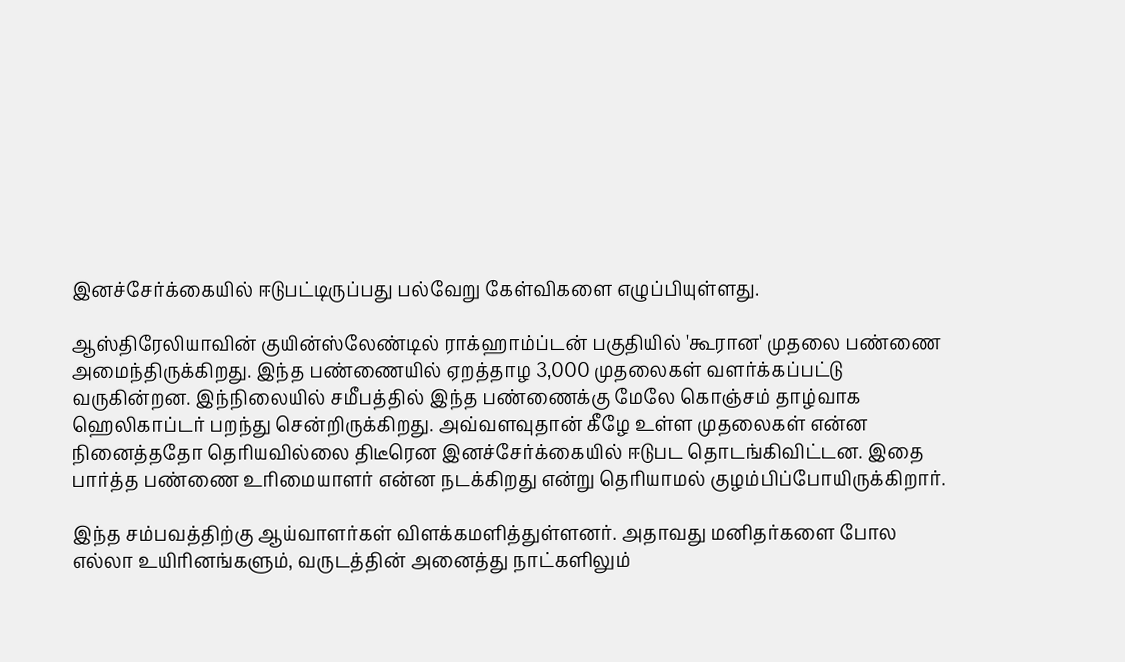இனச்சேர்க்கையில் ஈடுபட்டிருப்பது பல்வேறு கேள்விகளை எழுப்பியுள்ளது.

ஆஸ்திரேலியாவின் குயின்ஸ்லேண்டில் ராக்ஹாம்ப்டன் பகுதியில் 'கூரான' முதலை பண்ணை அமைந்திருக்கிறது. இந்த பண்ணையில் ஏறத்தாழ 3,000 முதலைகள் வளர்க்கப்பட்டு வருகின்றன. இந்நிலையில் சமீபத்தில் இந்த பண்ணைக்கு மேலே கொஞ்சம் தாழ்வாக ஹெலிகாப்டர் பறந்து சென்றிருக்கிறது. அவ்வளவுதான் கீழே உள்ள முதலைகள் என்ன நினைத்ததோ தெரியவில்லை திடீரென இனச்சேர்க்கையில் ஈடுபட தொடங்கிவிட்டன. இதை பார்த்த பண்ணை உரிமையாளர் என்ன நடக்கிறது என்று தெரியாமல் குழம்பிப்போயிருக்கிறார்.

இந்த சம்பவத்திற்கு ஆய்வாளர்கள் விளக்கமளித்துள்ளனர். அதாவது மனிதர்களை போல எல்லா உயிரினங்களும், வருடத்தின் அனைத்து நாட்களிலும்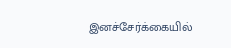இனச்சேர்க்கையில்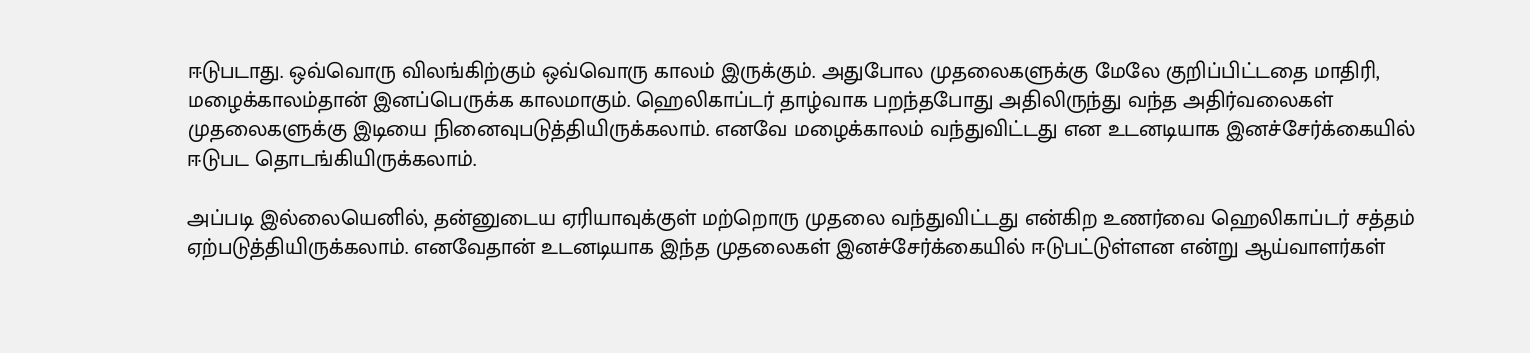ஈடுபடாது. ஒவ்வொரு விலங்கிற்கும் ஒவ்வொரு காலம் இருக்கும். அதுபோல முதலைகளுக்கு மேலே குறிப்பிட்டதை மாதிரி, மழைக்காலம்தான் இனப்பெருக்க காலமாகும். ஹெலிகாப்டர் தாழ்வாக பறந்தபோது அதிலிருந்து வந்த அதிர்வலைகள் முதலைகளுக்கு இடியை நினைவுபடுத்தியிருக்கலாம். எனவே மழைக்காலம் வந்துவிட்டது என உடனடியாக இனச்சேர்க்கையில் ஈடுபட தொடங்கியிருக்கலாம்.

அப்படி இல்லையெனில், தன்னுடைய ஏரியாவுக்குள் மற்றொரு முதலை வந்துவிட்டது என்கிற உணர்வை ஹெலிகாப்டர் சத்தம் ஏற்படுத்தியிருக்கலாம். எனவேதான் உடனடியாக இந்த முதலைகள் இனச்சேர்க்கையில் ஈடுபட்டுள்ளன என்று ஆய்வாளர்கள்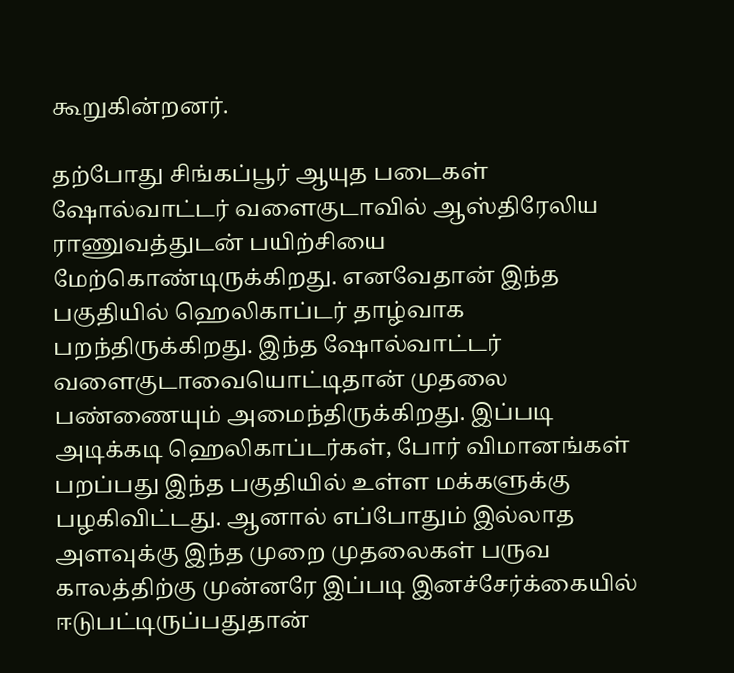கூறுகின்றனர்.

தற்போது சிங்கப்பூர் ஆயுத படைகள் ஷோல்வாட்டர் வளைகுடாவில் ஆஸ்திரேலிய ராணுவத்துடன் பயிற்சியை மேற்கொண்டிருக்கிறது. எனவேதான் இந்த பகுதியில் ஹெலிகாப்டர் தாழ்வாக பறந்திருக்கிறது. இந்த ஷோல்வாட்டர் வளைகுடாவையொட்டிதான் முதலை பண்ணையும் அமைந்திருக்கிறது. இப்படி அடிக்கடி ஹெலிகாப்டர்கள், போர் விமானங்கள் பறப்பது இந்த பகுதியில் உள்ள மக்களுக்கு பழகிவிட்டது. ஆனால் எப்போதும் இல்லாத அளவுக்கு இந்த முறை முதலைகள் பருவ காலத்திற்கு முன்னரே இப்படி இனச்சேர்க்கையில் ஈடுபட்டிருப்பதுதான்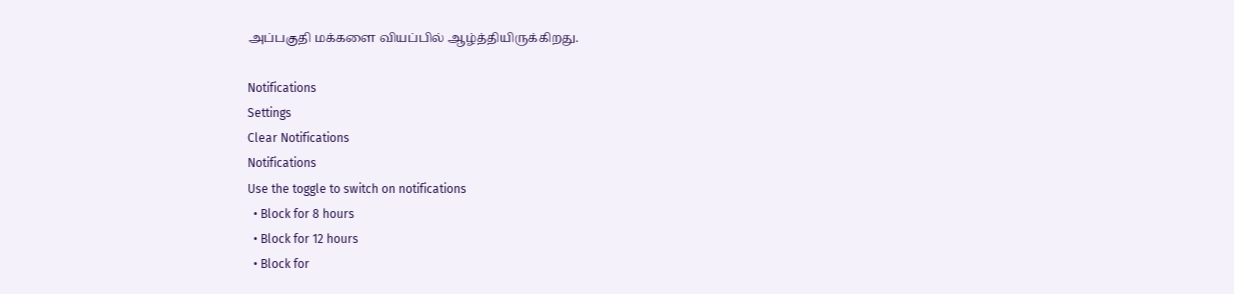அப்பகுதி மக்களை வியப்பில் ஆழ்த்தியிருக்கிறது.

Notifications
Settings
Clear Notifications
Notifications
Use the toggle to switch on notifications
  • Block for 8 hours
  • Block for 12 hours
  • Block for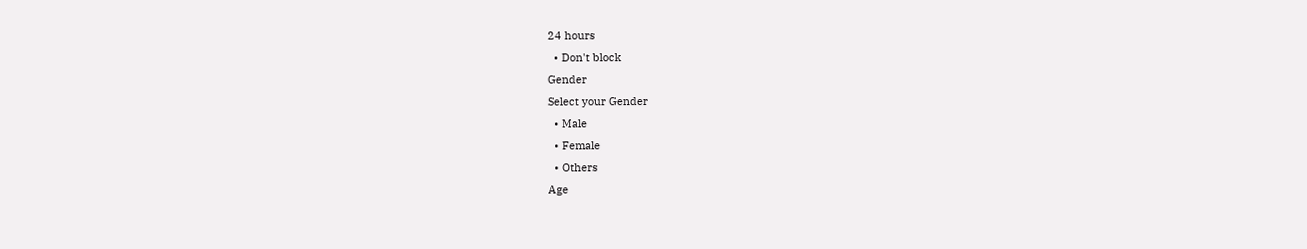24 hours
  • Don't block
Gender
Select your Gender
  • Male
  • Female
  • Others
Age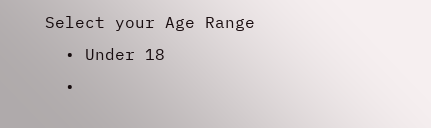Select your Age Range
  • Under 18
  •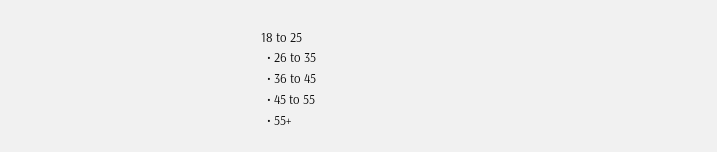18 to 25
  • 26 to 35
  • 36 to 45
  • 45 to 55
  • 55+